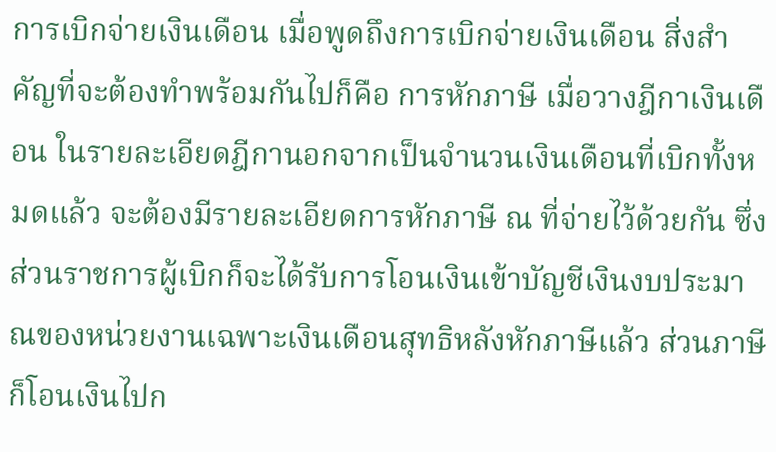การเบิกจ่ายเงินเดือน เมื่อพูดถึงการเบิกจ่ายเงินเดือน สิ่งสำคัญที่จะต้องทำพร้อมกันไปก็คือ การหักภาษี เมื่อวางฎีกาเงินเดือน ในรายละเอียดฎีกานอกจากเป็นจำนวนเงินเดือนที่เบิกทั้งหมดแล้ว จะต้องมีรายละเอียดการหักภาษี ณ ที่จ่ายไว้ด้วยกัน ซึ่งส่วนราชการผู้เบิกก็จะได้รับการโอนเงินเข้าบัญชีเงินงบประมาณของหน่วยงานเฉพาะเงินเดือนสุทธิหลังหักภาษีแล้ว ส่วนภาษีก็โอนเงินไปก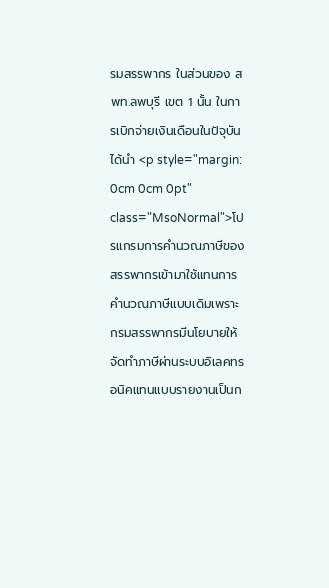รมสรรพากร ในส่วนของ สพท.ลพบุรี เขต 1 นั้น ในการเบิกจ่ายเงินเดือนในปัจุบันได้นำ <p style="margin: 0cm 0cm 0pt" class="MsoNormal">โปรแกรมการคำนวณภาษีของสรรพากรเข้ามาใช้แทนการคำนวณภาษีแบบเดิมเพราะกรมสรรพากรมีนโยบายให้จัดทำภาษีผ่านระบบอิเลคทรอนิคแทนแบบรายงานเป็นก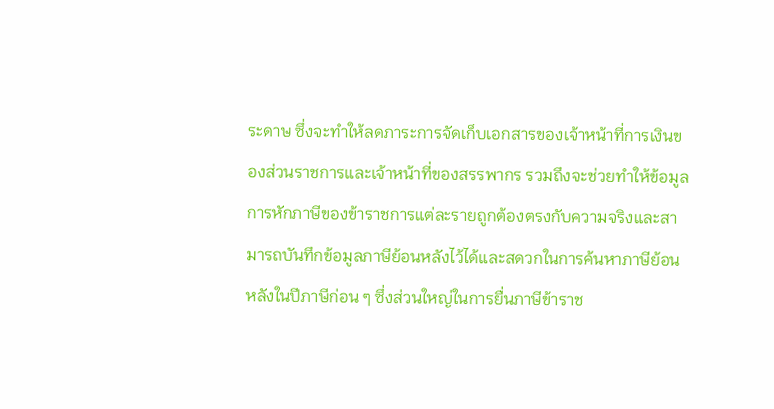ระดาษ ซึ่งจะทำให้ลดภาระการจัดเก็บเอกสารของเจ้าหน้าที่การเงินของส่วนราชการและเจ้าหน้าที่ของสรรพากร รวมถึงจะช่วยทำให้ข้อมูลการหักภาษีของข้าราชการแต่ละรายถูกต้องตรงกับความจริงและสามารถบันทึกข้อมูลภาษีย้อนหลังไว้ได้และสดวกในการค้นหาภาษีย้อนหลังในปีภาษีก่อน ๆ ซึ่งส่วนใหญ่ในการยื่นภาษีข้าราช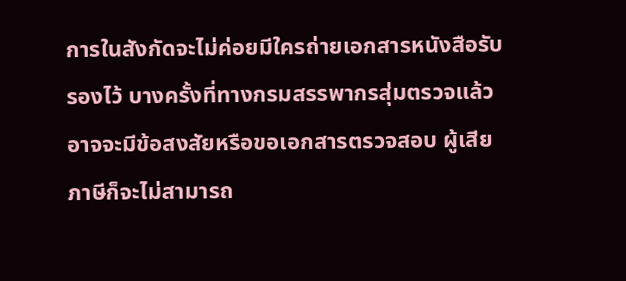การในสังกัดจะไม่ค่อยมีใครถ่ายเอกสารหนังสือรับรองไว้ บางครั้งที่ทางกรมสรรพากรสุ่มตรวจแล้วอาจจะมีข้อสงสัยหรือขอเอกสารตรวจสอบ ผู้เสียภาษีก็จะไม่สามารถ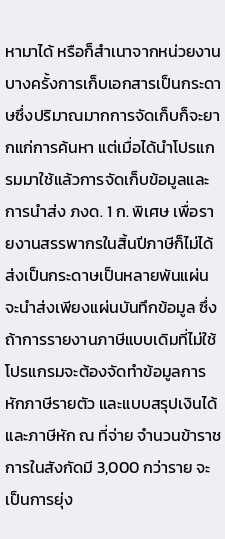หามาได้ หรือก็สำเนาจากหน่วยงานบางครั้งการเก็บเอกสารเป็นกระดาษซึ่งปริมาณมากการจัดเก็บก็จะยากแก่การค้นหา แต่เมื่อได้นำโปรแกรมมาใช้แล้วการจัดเก็บข้อมูลและการนำส่ง ภงด. 1 ก. พิเศษ เพื่อรายงานสรรพากรในสิ้นปีภาษีก็ไม่ได้ส่งเป็นกระดาษเป็นหลายพันแผ่น จะนำส่งเพียงแผ่นบันทึกข้อมูล ซึ่งถ้าการรายงานภาษีแบบเดิมที่ไม่ใช้โปรแกรมจะต้องจัดทำข้อมูลการหักภาษีรายตัว และแบบสรุปเงินได้และภาษีหัก ณ ที่จ่าย จำนวนข้าราชการในสังกัดมี 3,000 กว่าราย จะเป็นการยุ่ง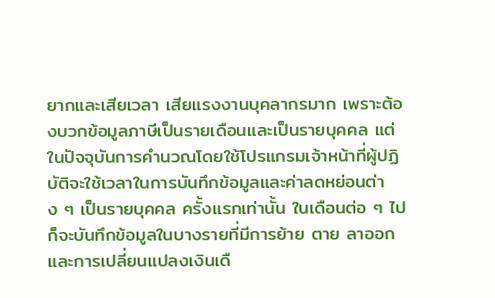ยากและเสียเวลา เสียแรงงานบุคลากรมาก เพราะต้องบวกข้อมูลภาษีเป็นรายเดือนและเป็นรายบุคคล แต่ในปัจจุบันการคำนวณโดยใช้โปรแกรมเจ้าหน้าที่ผู้ปฏิบัติจะใช้เวลาในการบันทึกข้อมูลและค่าลดหย่อนต่าง ๆ เป็นรายบุคคล ครั้งแรกเท่านั้น ในเดือนต่อ ๆ ไปก็จะบันทึกข้อมูลในบางรายที่มีการย้าย ตาย ลาออก และการเปลี่ยนแปลงเงินเดื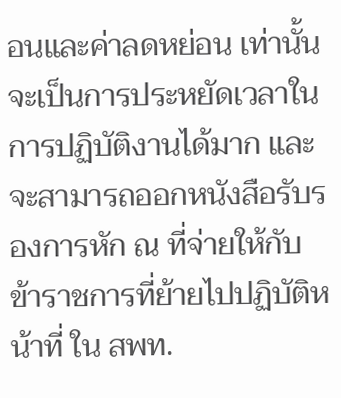อนและค่าลดหย่อน เท่านั้น จะเป็นการประหยัดเวลาในการปฏิบัติงานได้มาก และจะสามารถออกหนังสือรับรองการหัก ณ ที่จ่ายให้กับข้าราชการที่ย้ายไปปฏิบัติหน้าที่ ใน สพท.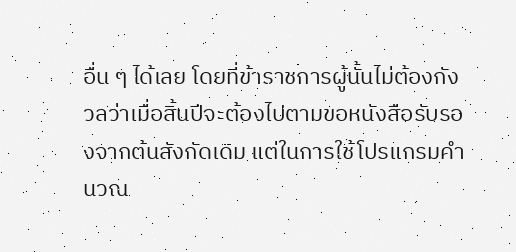อื่น ๆ ได้เลย โดยที่ข้าราชการผู้นั้นไม่ต้องกังวลว่าเมื่อสิ้นปีจะต้องไปตามขอหนังสือรับรองจากต้นสังกัดเดิม แต่ในการใช้โปรแกรมคำนวณ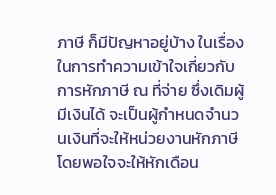ภาษี ก็มีปัญหาอยู่บ้าง ในเรื่องในการทำความเข้าใจเกี่ยวกับการหักภาษี ณ ที่จ่าย ซึ่งเดิมผู้มีเงินได้ จะเป็นผู้กำหนดจำนวนเงินที่จะให้หน่วยงานหักภาษี โดยพอใจจะให้หักเดือน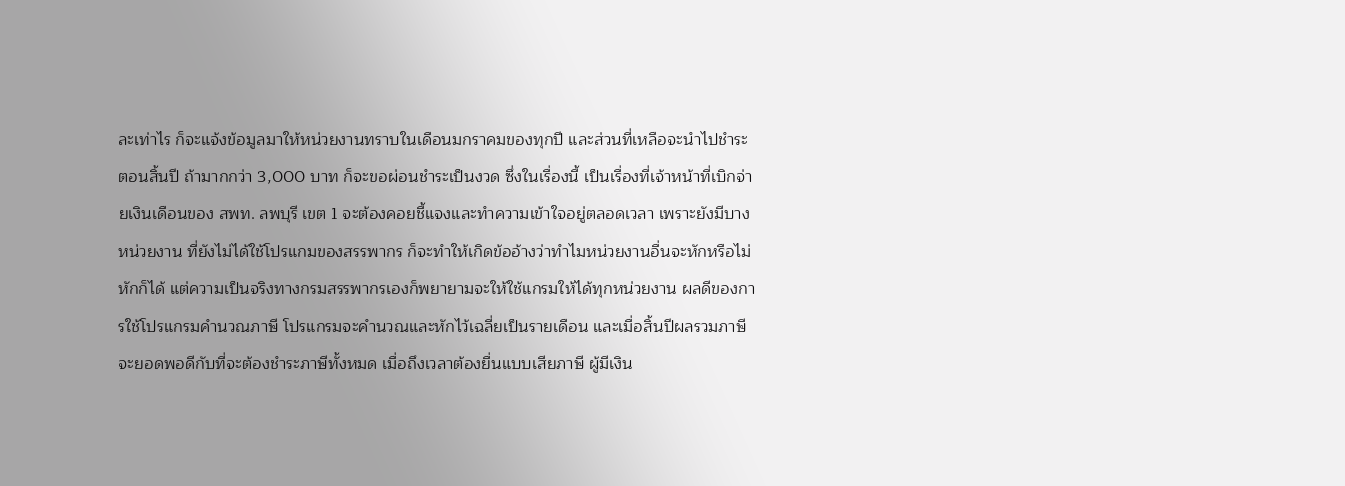ละเท่าไร ก็จะแจ้งข้อมูลมาให้หน่วยงานทราบในเดือนมกราคมของทุกปี และส่วนที่เหลือจะนำไปชำระตอนสิ้นปี ถ้ามากกว่า 3,000 บาท ก็จะขอผ่อนชำระเป็นงวด ซึ่งในเรื่องนี้ เป็นเรื่องที่เจ้าหน้าที่เบิกจ่ายเงินเดือนของ สพท. ลพบุรี เขต 1 จะต้องคอยชี้แจงและทำความเข้าใจอยู่ตลอดเวลา เพราะยังมีบางหน่วยงาน ที่ยังไม่ได้ใช้โปรแกมของสรรพากร ก็จะทำให้เกิดข้ออ้างว่าทำไมหน่วยงานอื่นจะหักหรือไม่หักก็ได้ แต่ความเป็นจริงทางกรมสรรพากรเองก็พยายามจะให้ใช้แกรมให้ได้ทุกหน่วยงาน ผลดีของการใช้โปรแกรมคำนวณภาษี โปรแกรมจะคำนวณและหักไว้เฉลี่ยเป็นรายเดือน และเมื่อสิ้นปีผลรวมภาษีจะยอดพอดีกับที่จะต้องชำระภาษีทั้งหมด เมื่อถึงเวลาต้องยื่นแบบเสียภาษี ผู้มีเงิน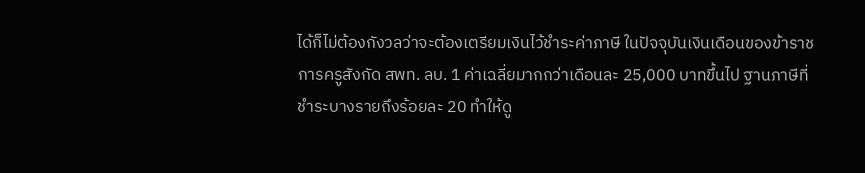ได้ก็ไม่ต้องกังวลว่าจะต้องเตรียมเงินไว้ชำระค่าภาษี ในปัจจุบันเงินเดือนของข้าราชการครูสังกัด สพท. ลบ. 1 ค่าเฉลี่ยมากกว่าเดือนละ 25,000 บาทขึ้นไป ฐานภาษีที่ชำระบางรายถึงร้อยละ 20 ทำให้ดู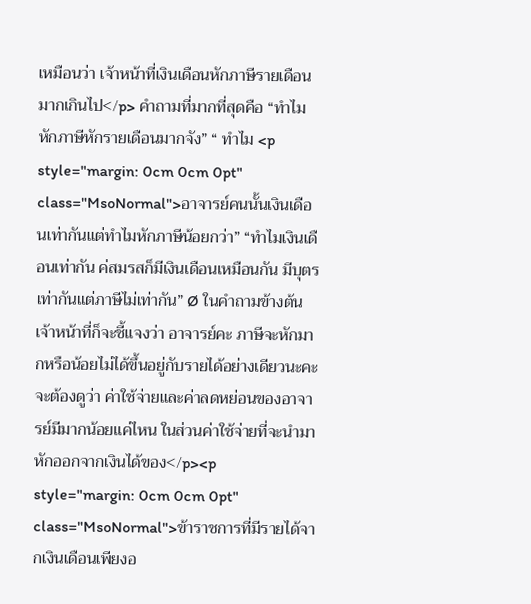เหมือนว่า เจ้าหน้าที่เงินเดือนหักภาษีรายเดือนมากเกินไป</p> คำถามที่มากที่สุดคือ “ทำไมหักภาษีหักรายเดือนมากจัง” “ ทำไม <p style="margin: 0cm 0cm 0pt" class="MsoNormal">อาจารย์คนนั้นเงินเดือนเท่ากันแต่ทำไมหักภาษีน้อยกว่า” “ทำไมเงินเดือนเท่ากัน ค่สมรสก็มีเงินเดือนเหมือนกัน มีบุตรเท่ากันแต่ภาษีไม่เท่ากัน” Ø ในคำถามข้างต้น เจ้าหน้าที่ก็จะชี้แจงว่า อาจารย์คะ ภาษีจะหักมากหรือน้อยไม่ได้ขึ้นอยู่กับรายได้อย่างเดียวนะคะ จะต้องดูว่า ค่าใช้จ่ายและค่าลดหย่อนของอาจารย์มีมากน้อยแค่ไหน ในส่วนค่าใช้จ่ายที่จะนำมาหักออกจากเงินได้ของ</p><p style="margin: 0cm 0cm 0pt" class="MsoNormal">ข้าราชการที่มีรายได้จากเงินเดือนเพียงอ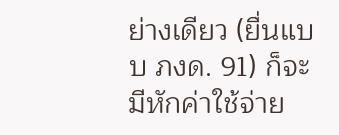ย่างเดียว (ยื่นแบบ ภงด. 91) ก็จะมีหักค่าใช้จ่าย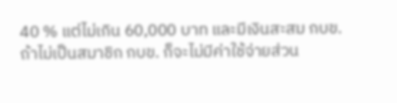40 % แต่ไม่เกิน 60,000 บาท และมีเงินสะสม กบข. ถ้าไม่เป็นสมาชิก กบข. ก็จะไม่มีค่าใช้จ่ายส่วน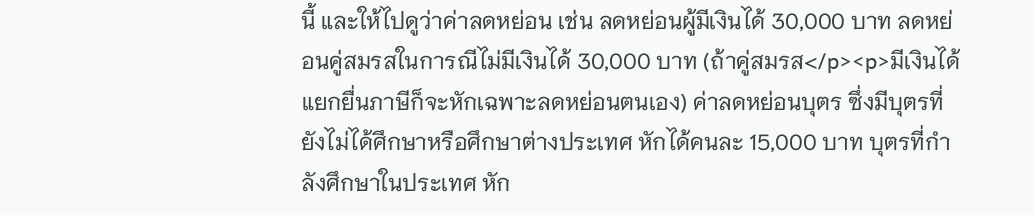นี้ และให้ไปดูว่าค่าลดหย่อน เช่น ลดหย่อนผู้มีเงินได้ 30,000 บาท ลดหย่อนคู่สมรสในการณีไม่มีเงินได้ 30,000 บาท (ถ้าคู่สมรส</p><p>มีเงินได้แยกยื่นภาษีก็จะหักเฉพาะลดหย่อนตนเอง) ค่าลดหย่อนบุตร ซึ่งมีบุตรที่ยังไม่ได้ศึกษาหรือศึกษาต่างประเทศ หักได้คนละ 15,000 บาท บุตรที่กำลังศึกษาในประเทศ หัก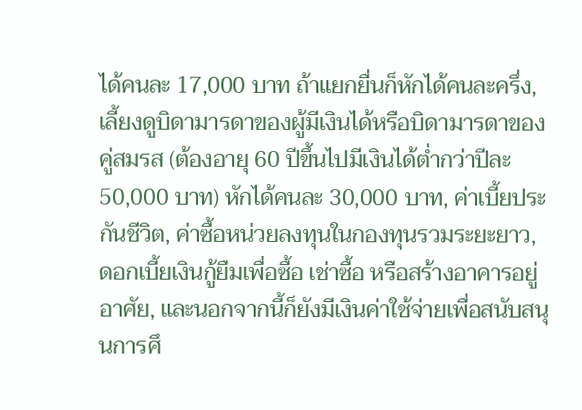ได้คนละ 17,000 บาท ถ้าแยกยื่นก็หักได้คนละครึ่ง, เลี้ยงดูบิดามารดาของผู้มีเงินได้หรือบิดามารดาของคู่สมรส (ต้องอายุ 60 ปีขึ้นไปมีเงินได้ต่ำกว่าปีละ 50,000 บาท) หักได้คนละ 30,000 บาท, ค่าเบี้ยประกันชีวิต, ค่าซื้อหน่วยลงทุนในกองทุนรวมระยะยาว, ดอกเบี้ยเงินกู้ยืมเพื่อซื้อ เช่าซื้อ หรือสร้างอาคารอยู่อาศัย, และนอกจากนี้ก็ยังมีเงินค่าใช้จ่ายเพื่อสนับสนุนการศึ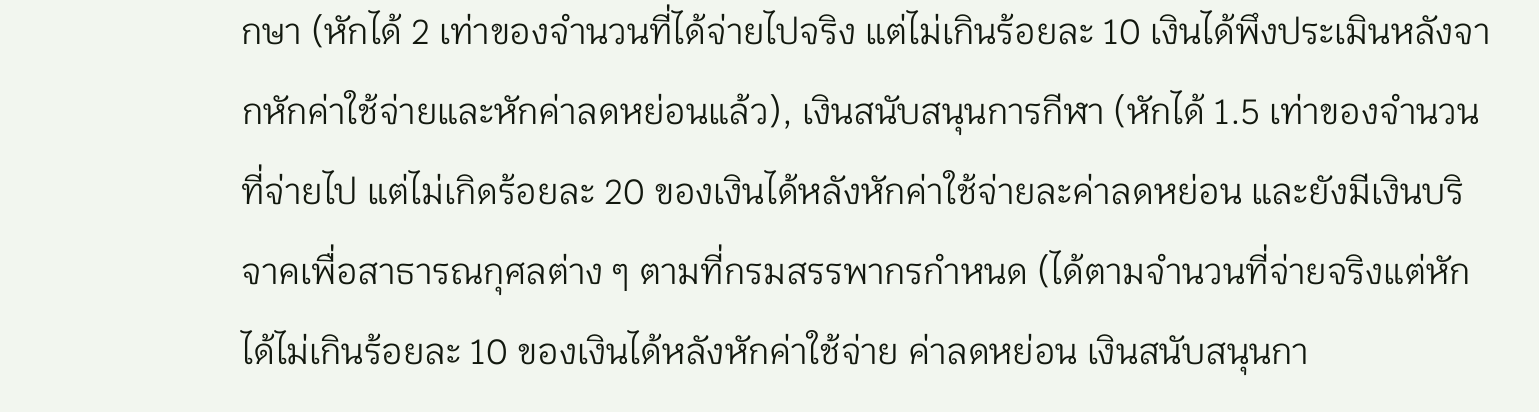กษา (หักได้ 2 เท่าของจำนวนที่ได้จ่ายไปจริง แต่ไม่เกินร้อยละ 10 เงินได้พึงประเมินหลังจากหักค่าใช้จ่ายและหักค่าลดหย่อนแล้ว), เงินสนับสนุนการกีฬา (หักได้ 1.5 เท่าของจำนวนที่จ่ายไป แต่ไม่เกิดร้อยละ 20 ของเงินได้หลังหักค่าใช้จ่ายละค่าลดหย่อน และยังมีเงินบริจาคเพื่อสาธารณกุศลต่าง ๆ ตามที่กรมสรรพากรกำหนด (ได้ตามจำนวนที่จ่ายจริงแต่หักได้ไม่เกินร้อยละ 10 ของเงินได้หลังหักค่าใช้จ่าย ค่าลดหย่อน เงินสนับสนุนกา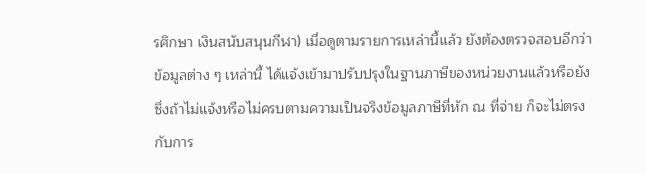รศึกษา เงินสนับสนุนกีฬา) เมื่อดูตามรายการเหล่านี้แล้ว ยังต้องตรวจสอบอีกว่าข้อมูลต่าง ๆ เหล่านี้ ได้แจ้งเข้ามาปรับปรุงในฐานภาษีของหน่วยงานแล้วหรือยัง ซึ่งถ้าไม่แจ้งหรือไม่ครบตามความเป็นจริงข้อมูลภาษีที่หัก ณ ที่จ่าย ก็จะไม่ตรงกับการ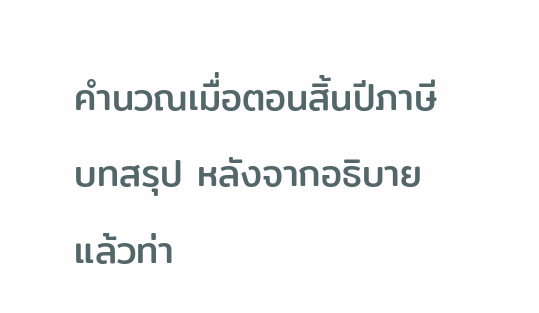คำนวณเมื่อตอนสิ้นปีภาษี บทสรุป หลังจากอธิบายแล้วท่า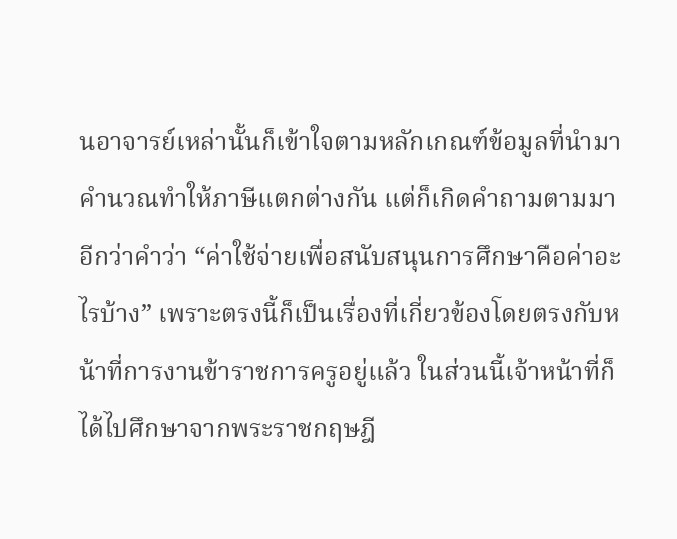นอาจารย์เหล่านั้นก็เข้าใจตามหลักเกณฑ์ข้อมูลที่นำมาคำนวณทำให้ภาษีแตกต่างกัน แต่ก็เกิดคำถามตามมาอีกว่าคำว่า “ค่าใช้จ่ายเพื่อสนับสนุนการศึกษาคือค่าอะไรบ้าง” เพราะตรงนี้ก็เป็นเรื่องที่เกี่ยวข้องโดยตรงกับหน้าที่การงานข้าราชการครูอยู่แล้ว ในส่วนนี้เจ้าหน้าที่ก็ได้ไปศึกษาจากพระราชกฤษฎี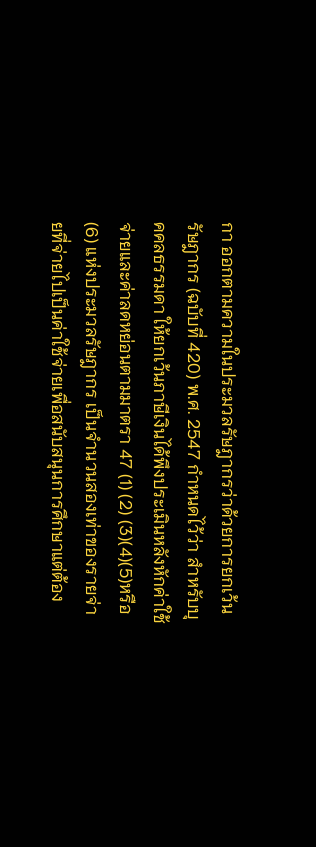กา ออกตามความในประมวลรัษฎากรว่าด้วยการยกเว้นรัษฎากร (ฉบับที่ 420) พ.ศ. 2547 กำหนดไว้ว่า สำหรับบุคคลธรรมดา ให้ยกเว้นภาษีเงินได้พึงประเมินหลังหักค่าใช้จ่ายและค่าลดหย่อนตามมาตรา 47 (1) (2) (3)(4)(5)หรือ (6) แห่งประมวลรัษฎากร เป็นจำนวนสองเท่าของรายจ่ายที่จ่ายไปเป็นค่าใช้จ่ายเพื่อสนับสนุนการศึกษาแต่ต้อง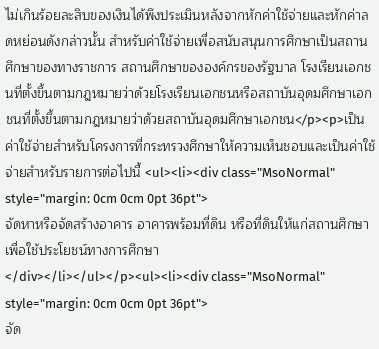ไม่เกินร้อยละสิบของเงินได้พึงประเมินหลังจากหักค่าใช้จ่ายและหักค่าลดหย่อนดังกล่าวนั้น สำหรับค่าใช้จ่ายเพื่อสนับสนุนการศึกษาเป็นสถานศึกษาของทางราชการ สถานศึกษาขององค์กรของรัฐบาล โรงเรียนเอกชนที่ตั้งขึ้นตามกฎหมายว่าด้วยโรงเรียนเอกชนหรือสถาบันอุดมศึกษาเอกชนที่ตั้งขึ้นตามกฎหมายว่าด้วยสถาบันอุดมศึกษาเอกชน</p><p>เป็นค่าใช้จ่ายสำหรับโครงการที่กระทรวงศึกษาให้ความเห็นชอบและเป็นค่าใช้จ่ายสำหรับรายการต่อไปนี้ <ul><li><div class="MsoNormal" style="margin: 0cm 0cm 0pt 36pt">
จัดหาหรือจัดสร้างอาคาร อาคารพร้อมที่ดิน หรือที่ดินให้แก่สถานศึกษา เพื่อใช้ประโยชน์ทางการศึกษา
</div></li></ul></p><ul><li><div class="MsoNormal" style="margin: 0cm 0cm 0pt 36pt">
จัด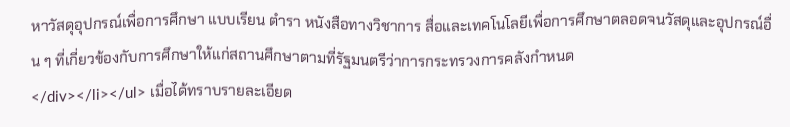หาวัสดุอุปกรณ์เพื่อการศึกษา แบบเรียน ตำรา หนังสือทางวิชาการ สื่อและเทคโนโลยีเพื่อการศึกษาตลอดจนวัสดุและอุปกรณ์อื่น ๆ ที่เกี่ยวข้องกับการศึกษาให้แก่สถานศึกษาตามที่รัฐมนตรีว่าการกระทรวงการคลังกำหนด
</div></li></ul> เมื่อได้ทราบรายละเอียด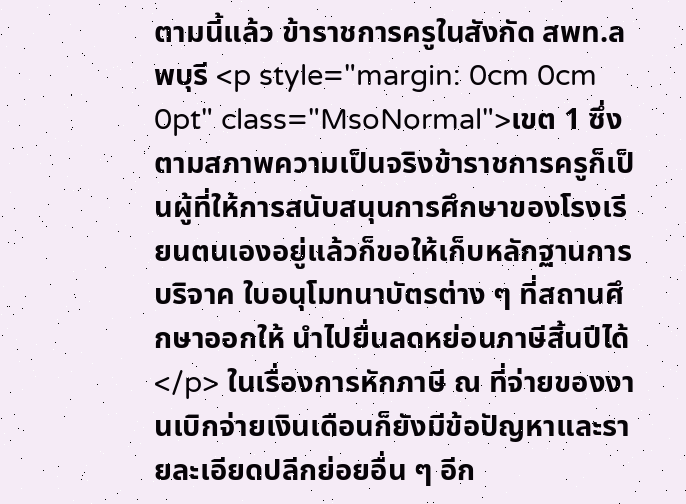ตามนี้แล้ว ข้าราชการครูในสังกัด สพท.ลพบุรี <p style="margin: 0cm 0cm 0pt" class="MsoNormal">เขต 1 ซึ่งตามสภาพความเป็นจริงข้าราชการครูก็เป็นผู้ที่ให้การสนับสนุนการศึกษาของโรงเรียนตนเองอยู่แล้วก็ขอให้เก็บหลักฐานการบริจาค ใบอนุโมทนาบัตรต่าง ๆ ที่สถานศึกษาออกให้ นำไปยื่นลดหย่อนภาษีสิ้นปีได้</p> ในเรื่องการหักภาษี ณ ที่จ่ายของงานเบิกจ่ายเงินเดือนก็ยังมีข้อปัญหาและรายละเอียดปลีกย่อยอื่น ๆ อีก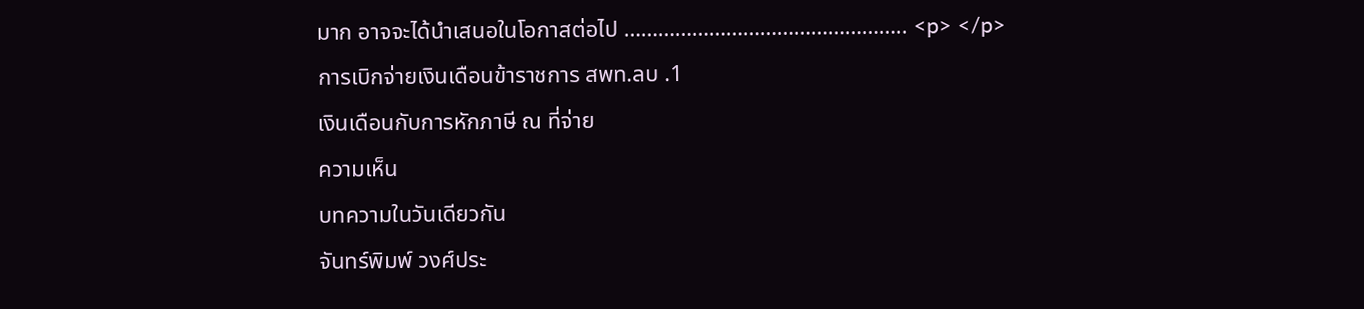มาก อาจจะได้นำเสนอในโอกาสต่อไป ………………………………………….. <p> </p>
การเบิกจ่ายเงินเดือนข้าราชการ สพท.ลบ .1
เงินเดือนกับการหักภาษี ณ ที่จ่าย
ความเห็น
บทความในวันเดียวกัน
จันทร์พิมพ์ วงศ์ประ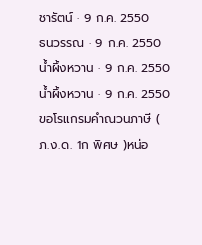ชารัตน์ · 9 ก.ค. 2550
ธนวรรณ · 9 ก.ค. 2550
น้ำผึ้งหวาน · 9 ก.ค. 2550
น้ำผึ้งหวาน · 9 ก.ค. 2550
ขอโรแกรมคำณวนภาษี ( ภ.ง.ด. 1ก พิศษ )หน่อ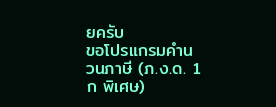ยครับ
ขอโปรแกรมคำนวนภาษี (ภ.ง.ด. 1ก พิเศษ)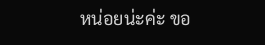หน่อยน่ะค่ะ ขอ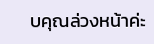บคุณล่วงหน้าค่ะ